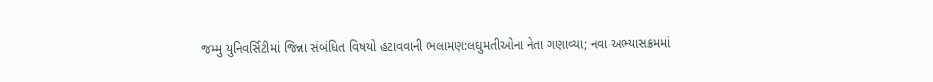જમ્મુ યુનિવર્સિટીમાં જિન્ના સંબંધિત વિષયો હટાવવાની ભલામણ:લઘુમતીઓના નેતા ગણાવ્યા; નવા અભ્યાસક્રમમાં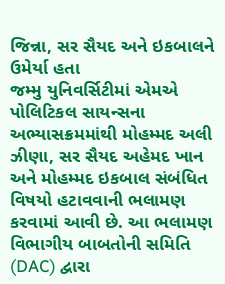જિન્ના, સર સૈયદ અને ઇકબાલને ઉમેર્યા હતા
જમ્મુ યુનિવર્સિટીમાં એમએ પોલિટિકલ સાયન્સના અભ્યાસક્રમમાંથી મોહમ્મદ અલી ઝીણા, સર સૈયદ અહેમદ ખાન અને મોહમ્મદ ઇકબાલ સંબંધિત વિષયો હટાવવાની ભલામણ કરવામાં આવી છે. આ ભલામણ વિભાગીય બાબતોની સમિતિ (DAC) દ્વારા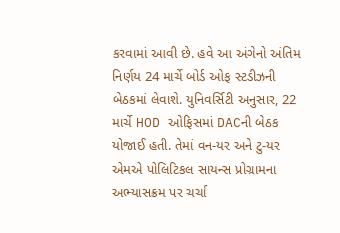કરવામાં આવી છે. હવે આ અંગેનો અંતિમ નિર્ણય 24 માર્ચે બોર્ડ ઓફ સ્ટડીઝની બેઠકમાં લેવાશે. યુનિવર્સિટી અનુસાર, 22 માર્ચે HOD ઓફિસમાં DACની બેઠક યોજાઈ હતી. તેમાં વન-યર અને ટુ-યર એમએ પોલિટિકલ સાયન્સ પ્રોગ્રામના અભ્યાસક્રમ પર ચર્ચા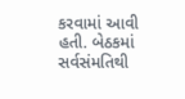કરવામાં આવી હતી. બેઠકમાં સર્વસંમતિથી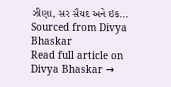ઝીણા, સર સૈયદ અને ઇક...
Sourced from Divya Bhaskar
Read full article on Divya Bhaskar →